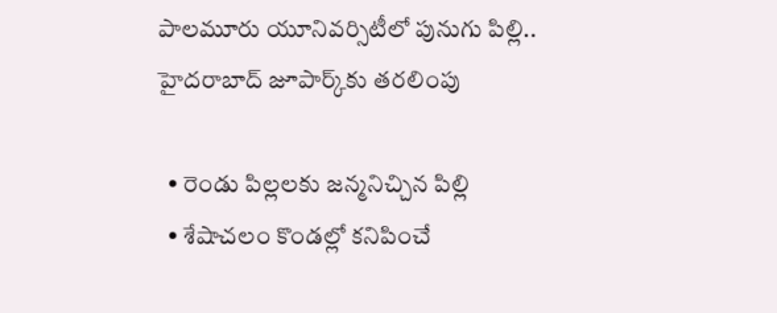పాలమూరు యూనివర్సిటీలో పునుగు పిల్లి.. హైదరాబాద్ జూపార్క్‌కు తరలింపు

  • రెండు పిల్లలకు జన్మనిచ్చిన పిల్లి
  • శేషాచలం కొండల్లో కనిపించే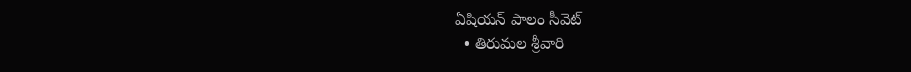ఏషియన్ పాలం సీవెట్
  • తిరుమల శ్రీవారి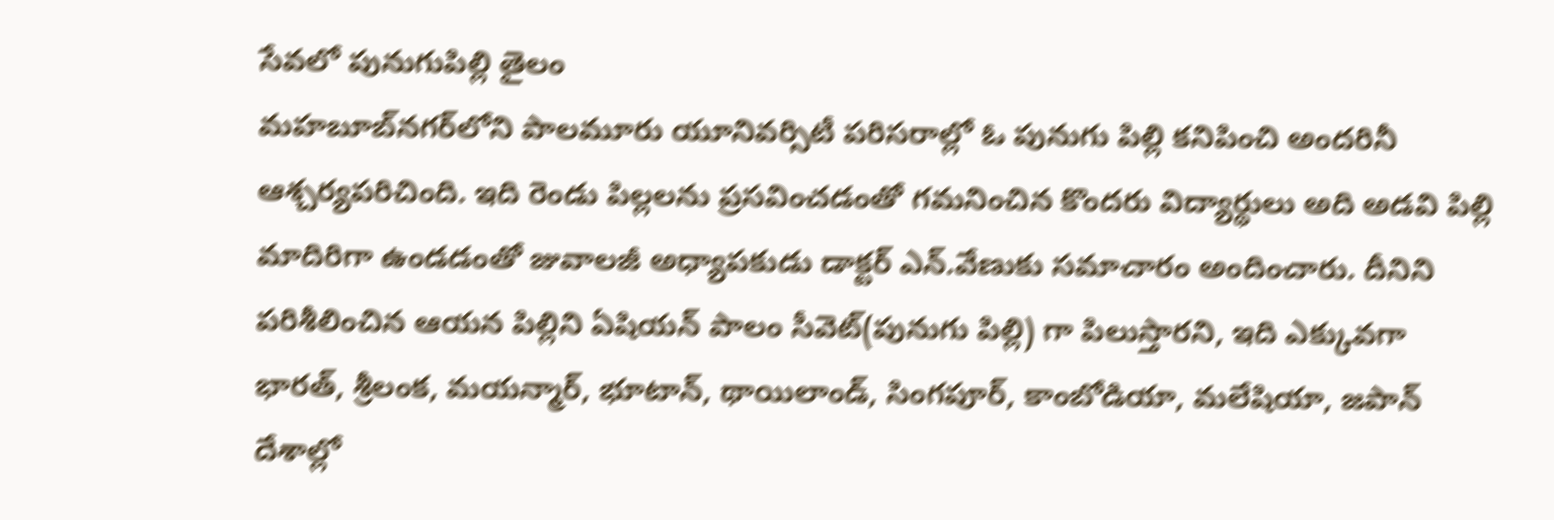సేవలో పునుగుపిల్లి తైలం
మహబూబ్‌నగర్‌లోని పాలమూరు యూనివర్సిటీ పరిసరాల్లో ఓ పునుగు పిల్లి కనిపించి అందరినీ ఆశ్చర్యపరిచింది. ఇది రెండు పిల్లలను ప్రసవించడంతో గమనించిన కొందరు విద్యార్థులు అది అడవి పిల్లి మాదిరిగా ఉండడంతో జువాలజీ అధ్యాపకుడు డాక్టర్ ఎన్.వేణుకు సమాచారం అందించారు. దీనిని పరిశీలించిన ఆయన పిల్లిని ఏషియన్ పాలం సీవెట్‌(పునుగు పిల్లి) గా పిలుస్తారని, ఇది ఎక్కువగా భారత్, శ్రీలంక, మయన్మార్, భూటాన్, థాయిలాండ్, సింగపూర్, కాంబోడియా, మలేషియా, జపాన్ దేశాల్లో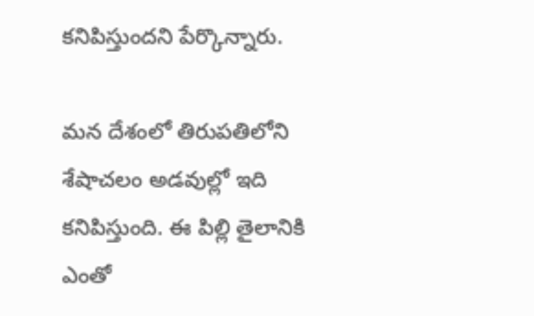కనిపిస్తుందని పేర్కొన్నారు.

మన దేశంలో తిరుపతిలోని శేషాచలం అడవుల్లో ఇది కనిపిస్తుంది. ఈ పిల్లి తైలానికి ఎంతో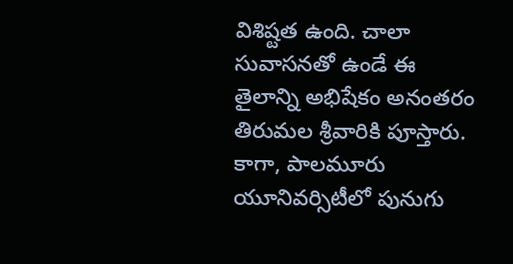విశిష్టత ఉంది. చాలా సువాసనతో ఉండే ఈ తైలాన్ని అభిషేకం అనంతరం తిరుమల శ్రీవారికి పూస్తారు. కాగా, పాలమూరు యూనివర్సిటీలో పునుగు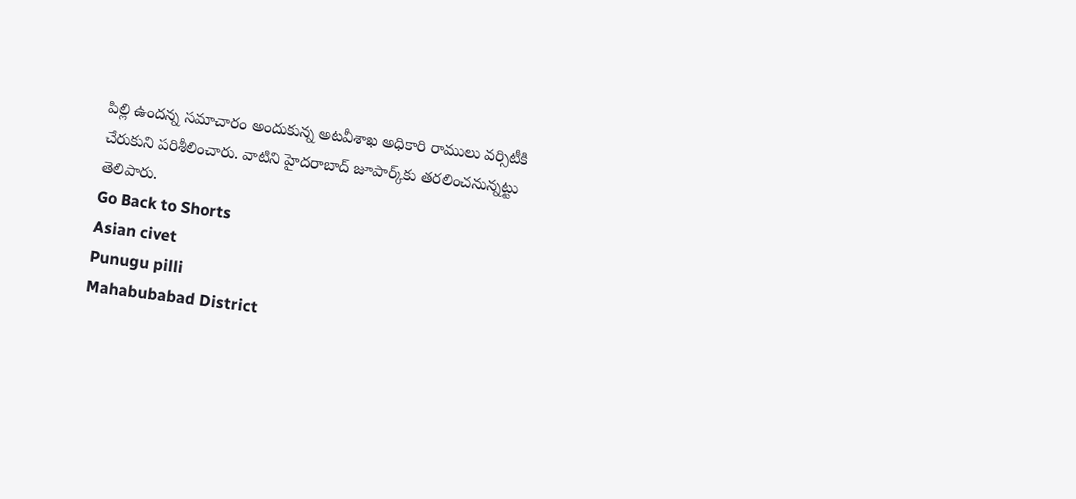పిల్లి ఉందన్న సమాచారం అందుకున్న అటవీశాఖ అధికారి రాములు వర్సిటీకి చేరుకుని పరిశీలించారు. వాటిని హైదరాబాద్ జూపార్క్‌కు తరలించనున్నట్టు తెలిపారు.
Go Back to Shorts
Asian civet
Punugu pilli
Mahabubabad District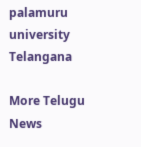palamuru university
Telangana

More Telugu News